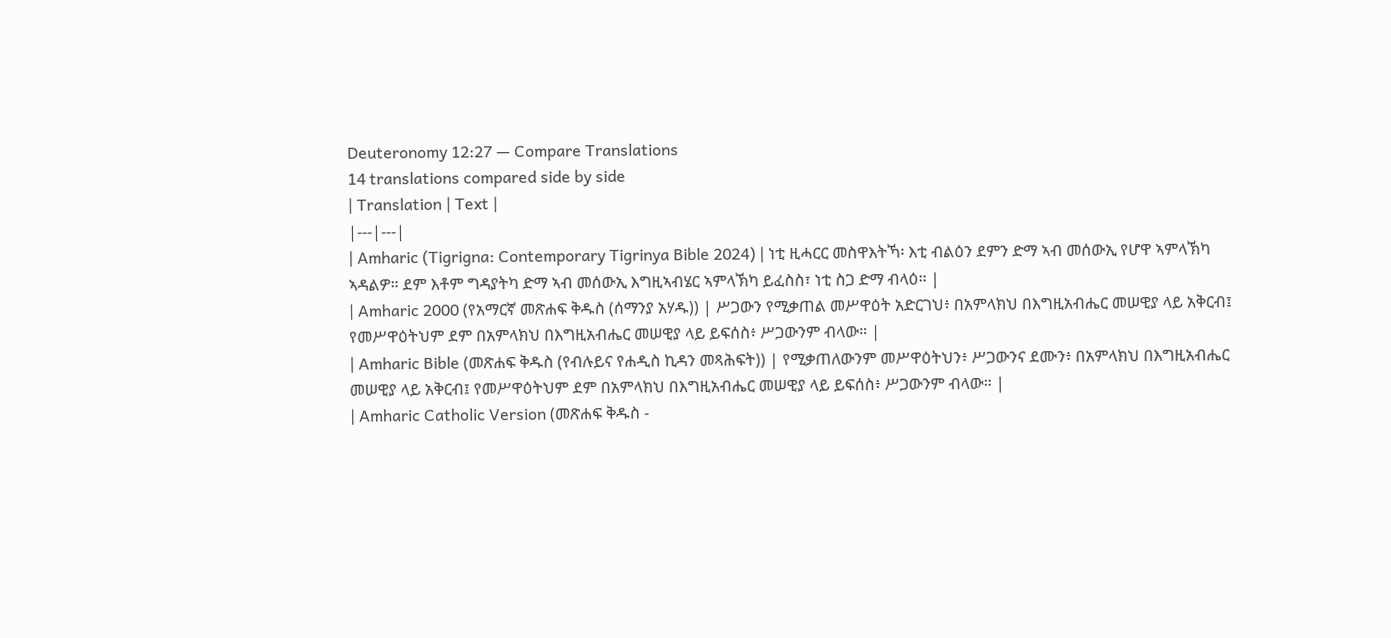Deuteronomy 12:27 — Compare Translations
14 translations compared side by side
| Translation | Text |
|---|---|
| Amharic (Tigrigna: Contemporary Tigrinya Bible 2024) | ነቲ ዚሓርር መስዋእትኻ፡ እቲ ብልዕን ደምን ድማ ኣብ መሰውኢ የሆዋ ኣምላኽካ ኣዳልዎ። ደም እቶም ግዳያትካ ድማ ኣብ መሰውኢ እግዚኣብሄር ኣምላኽካ ይፈስስ፣ ነቲ ስጋ ድማ ብላዕ። |
| Amharic 2000 (የአማርኛ መጽሐፍ ቅዱስ (ሰማንያ አሃዱ)) | ሥጋውን የሚቃጠል መሥዋዕት አድርገህ፥ በአምላክህ በእግዚአብሔር መሠዊያ ላይ አቅርብ፤ የመሥዋዕትህም ደም በአምላክህ በእግዚአብሔር መሠዊያ ላይ ይፍሰስ፥ ሥጋውንም ብላው። |
| Amharic Bible (መጽሐፍ ቅዱስ (የብሉይና የሐዲስ ኪዳን መጻሕፍት)) | የሚቃጠለውንም መሥዋዕትህን፥ ሥጋውንና ደሙን፥ በአምላክህ በእግዚአብሔር መሠዊያ ላይ አቅርብ፤ የመሥዋዕትህም ደም በአምላክህ በእግዚአብሔር መሠዊያ ላይ ይፍሰስ፥ ሥጋውንም ብላው። |
| Amharic Catholic Version (መጽሐፍ ቅዱስ -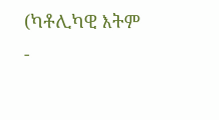(ካቶሊካዊ እትም -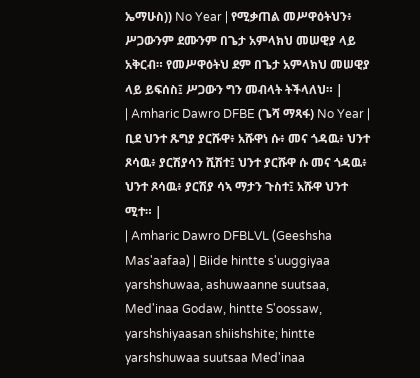ኤማሁስ)) No Year | የሚቃጠል መሥዋዕትህን፥ ሥጋውንም ደሙንም በጌታ አምላክህ መሠዊያ ላይ አቅርብ። የመሥዋዕትህ ደም በጌታ አምላክህ መሠዊያ ላይ ይፍሰስ፤ ሥጋውን ግን መብላት ትችላለህ። |
| Amharic Dawro DFBE (ጌሻ ማጻፋ) No Year | ቢደ ህንተ ጹግያ ያርሹዋ፥ አሹዋነ ሱ፥ መና ጎዳዉ፥ ህንተ ጾሳዉ፥ ያርሽያሳን ሺሽተ፤ ህንተ ያርሹዋ ሱ መና ጎዳዉ፥ ህንተ ጾሳዉ፥ ያርሽያ ሳኣ ማታን ጉስተ፤ አሹዋ ህንተ ሚተ። |
| Amharic Dawro DFBLVL (Geeshsha Mas'aafaa) | Biide hintte s'uuggiyaa yarshshuwaa, ashuwaanne suutsaa, Med'inaa Godaw, hintte S'oossaw, yarshshiyaasan shiishshite; hintte yarshshuwaa suutsaa Med'inaa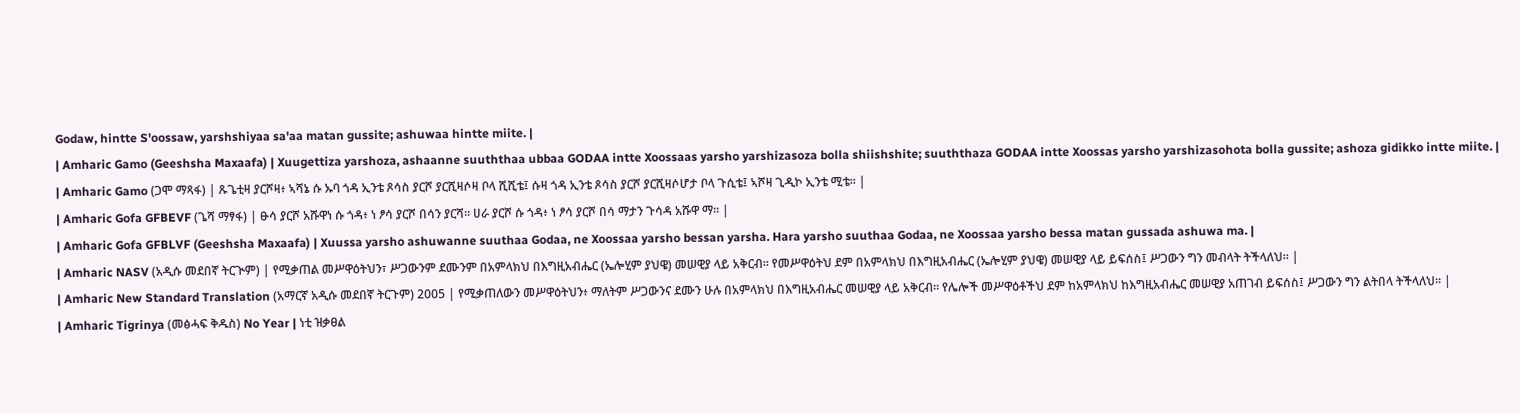Godaw, hintte S'oossaw, yarshshiyaa sa'aa matan gussite; ashuwaa hintte miite. |
| Amharic Gamo (Geeshsha Maxaafa) | Xuugettiza yarshoza, ashaanne suuththaa ubbaa GODAA intte Xoossaas yarsho yarshizasoza bolla shiishshite; suuththaza GODAA intte Xoossas yarsho yarshizasohota bolla gussite; ashoza gidikko intte miite. |
| Amharic Gamo (ጋሞ ማጻፋ) | ጹጌቲዛ ያርሾዛ፥ ኣሻኔ ሱ ኡባ ጎዳ ኢንቴ ጾሳስ ያርሾ ያርሺዛሶዛ ቦላ ሺሺቴ፤ ሱዛ ጎዳ ኢንቴ ጾሳስ ያርሾ ያርሺዛሶሆታ ቦላ ጉሲቴ፤ ኣሾዛ ጊዲኮ ኢንቴ ሚቴ። |
| Amharic Gofa GFBEVF (ጌሻ ማፃፋ) | ፁሳ ያርሾ አሹዋነ ሱ ጎዳ፥ ነ ፆሳ ያርሾ በሳን ያርሻ። ሀራ ያርሾ ሱ ጎዳ፥ ነ ፆሳ ያርሾ በሳ ማታን ጉሳዳ አሹዋ ማ። |
| Amharic Gofa GFBLVF (Geeshsha Maxaafa) | Xuussa yarsho ashuwanne suuthaa Godaa, ne Xoossaa yarsho bessan yarsha. Hara yarsho suuthaa Godaa, ne Xoossaa yarsho bessa matan gussada ashuwa ma. |
| Amharic NASV (አዲሱ መደበኛ ትርጒም) | የሚቃጠል መሥዋዕትህን፣ ሥጋውንም ደሙንም በአምላክህ በእግዚአብሔር (ኤሎሂም ያህዌ) መሠዊያ ላይ አቅርብ። የመሥዋዕትህ ደም በአምላክህ በእግዚአብሔር (ኤሎሂም ያህዌ) መሠዊያ ላይ ይፍሰስ፤ ሥጋውን ግን መብላት ትችላለህ። |
| Amharic New Standard Translation (አማርኛ አዲሱ መደበኛ ትርጉም) 2005 | የሚቃጠለውን መሥዋዕትህን፥ ማለትም ሥጋውንና ደሙን ሁሉ በአምላክህ በእግዚአብሔር መሠዊያ ላይ አቅርብ። የሌሎች መሥዋዕቶችህ ደም ከአምላክህ ከእግዚአብሔር መሠዊያ አጠገብ ይፍሰስ፤ ሥጋውን ግን ልትበላ ትችላለህ። |
| Amharic Tigrinya (መፅሓፍ ቅዱስ) No Year | ነቲ ዝቃፀል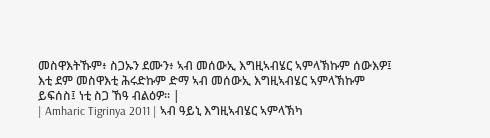መስዋእትኹም፥ ስጋኡን ደሙን፥ ኣብ መሰውኢ እግዚኣብሄር ኣምላኽኩም ሰውእዎ፤ እቲ ደም መስዋእቲ ሕሩድኩም ድማ ኣብ መሰውኢ እግዚኣብሄር ኣምላኽኩም ይፍሰስ፤ ነቲ ስጋ ኸዓ ብልዕዎ። |
| Amharic Tigrinya 2011 | ኣብ ዓይኒ እግዚኣብሄር ኣምላኽካ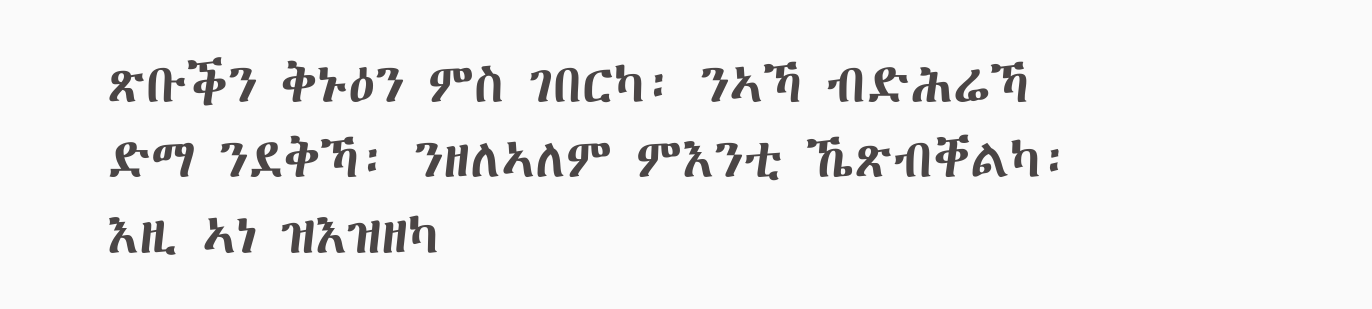ጽቡቕን ቅኑዕን ምስ ገበርካ፡ ንኣኻ ብድሕሬኻ ድማ ንደቅኻ፡ ንዘለኣለም ምእንቲ ኼጽብቐልካ፡ እዚ ኣነ ዝእዝዘካ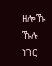ዘሎኹ ኹሉ ነገር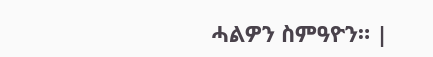ሓልዎን ስምዓዮን። |